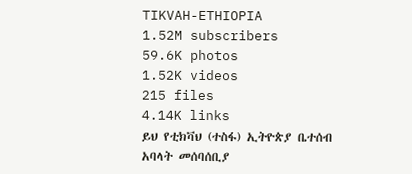TIKVAH-ETHIOPIA
1.52M subscribers
59.6K photos
1.52K videos
215 files
4.14K links
ይህ የቲክቫህ (ተስፋ) ኢትዮጵያ ቤተሰብ አባላት መሰባሰቢያ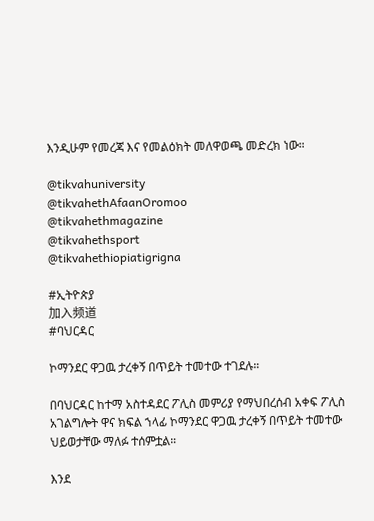እንዲሁም የመረጃ እና የመልዕክት መለዋወጫ መድረክ ነው።

@tikvahuniversity
@tikvahethAfaanOromoo
@tikvahethmagazine
@tikvahethsport
@tikvahethiopiatigrigna

#ኢትዮጵያ
加入频道
#ባህርዳር

ኮማንደር ዋጋዉ ታረቀኝ በጥይት ተመተው ተገደሉ።

በባህርዳር ከተማ አስተዳደር ፖሊስ መምሪያ የማህበረሰብ አቀፍ ፖሊስ አገልግሎት ዋና ክፍል ኀላፊ ኮማንደር ዋጋዉ ታረቀኝ በጥይት ተመተው ህይወታቸው ማለፉ ተሰምቷል።

እንደ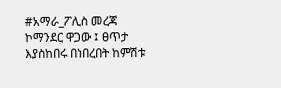#አማራ_ፖሊስ መረጃ ኮማንደር ዋጋው ፤ ፀጥታ እያስከበሩ በነበረበት ከምሽቱ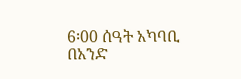6፡00 ሰዓት አካባቢ በአንድ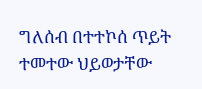ግለሰብ በተተኮሰ ጥይት ተመተው ህይወታቸው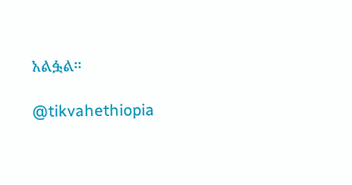አልፏል።

@tikvahethiopia